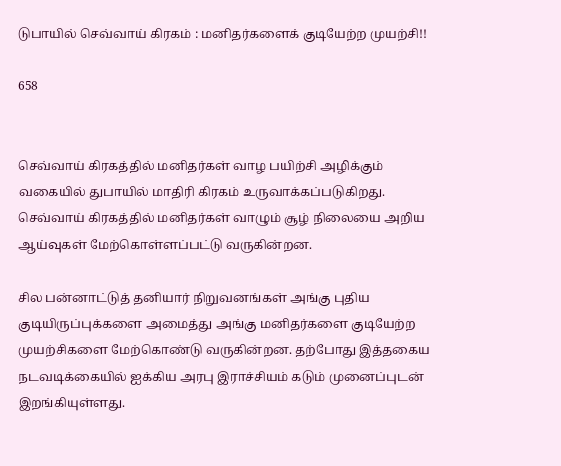டுபாயில் செவ்வாய் கிரகம் : மனிதர்களைக் குடியேற்ற முயற்சி!!

658


செவ்வாய் கிரகத்தில் மனிதர்கள் வாழ பயிற்சி அழிக்கும் வகையில் துபாயில் மாதிரி கிரகம் உருவாக்கப்படுகிறது. செவ்வாய் கிரகத்தில் மனிதர்கள் வாழும் சூழ் நிலையை அறிய ஆய்வுகள் மேற்கொள்ளப்பட்டு வருகின்றன.

சில பன்னாட்டுத் தனியார் நிறுவனங்கள் அங்கு புதிய குடியிருப்புக்களை அமைத்து அங்கு மனிதர்களை குடியேற்ற முயற்சிகளை மேற்கொண்டு வருகின்றன. தற்போது இத்தகைய நடவடிக்கையில் ஐக்கிய அரபு இராச்சியம் கடும் முனைப்புடன் இறங்கியுள்ளது.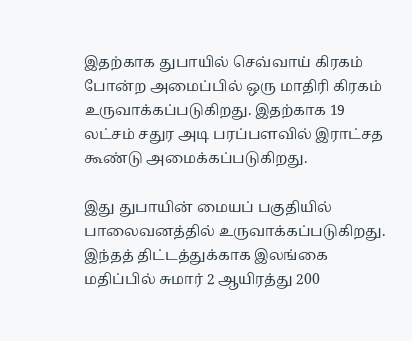இதற்காக துபாயில் செவ்வாய் கிரகம் போன்ற அமைப்பில் ஒரு மாதிரி கிரகம் உருவாக்கப்படுகிறது. இதற்காக 19 லட்சம் சதுர அடி பரப்பளவில் இராட்சத கூண்டு அமைக்கப்படுகிறது.

இது துபாயின் மையப் பகுதியில் பாலைவனத்தில் உருவாக்கப்படுகிறது. இந்தத் திட்டத்துக்காக இலங்கை மதிப்பில் சுமார் 2 ஆயிரத்து 200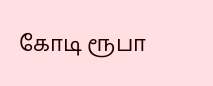கோடி ரூபா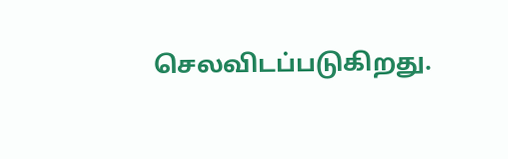செலவிடப்படுகிறது.